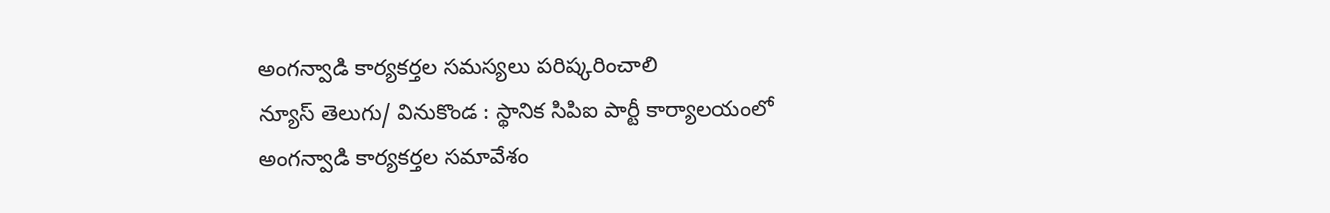అంగన్వాడి కార్యకర్తల సమస్యలు పరిష్కరించాలి
న్యూస్ తెలుగు/ వినుకొండ : స్థానిక సిపిఐ పార్టీ కార్యాలయంలో అంగన్వాడి కార్యకర్తల సమావేశం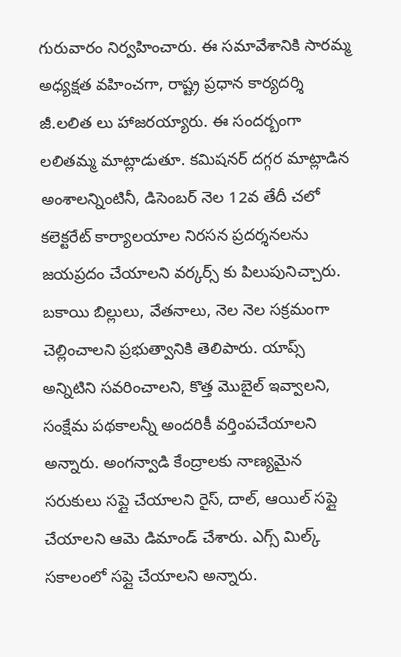గురువారం నిర్వహించారు. ఈ సమావేశానికి సారమ్మ అధ్యక్షత వహించగా, రాష్ట్ర ప్రధాన కార్యదర్శి జీ.లలిత లు హాజరయ్యారు. ఈ సందర్బంగా లలితమ్మ మాట్లాడుతూ. కమిషనర్ దగ్గర మాట్లాడిన అంశాలన్నింటినీ, డిసెంబర్ నెల 12వ తేదీ చలో కలెక్టరేట్ కార్యాలయాల నిరసన ప్రదర్శనలను జయప్రదం చేయాలని వర్కర్స్ కు పిలుపునిచ్చారు. బకాయి బిల్లులు, వేతనాలు, నెల నెల సక్రమంగా చెల్లించాలని ప్రభుత్వానికి తెలిపారు. యాప్స్ అన్నిటిని సవరించాలని, కొత్త మొబైల్ ఇవ్వాలని, సంక్షేమ పథకాలన్నీ అందరికీ వర్తింపచేయాలని అన్నారు. అంగన్వాడి కేంద్రాలకు నాణ్యమైన సరుకులు సప్లై చేయాలని రైస్, దాల్, ఆయిల్ సప్లై చేయాలని ఆమె డిమాండ్ చేశారు. ఎగ్స్ మిల్క్ సకాలంలో సప్లై చేయాలని అన్నారు.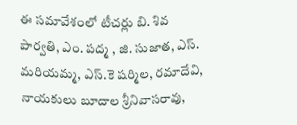ఈ సమావేశంలో టీచర్లు బి. శివ పార్వతి, ఎం. పద్మ , జి. సుజాత, ఎస్. మరియమ్మ, ఎస్.కె షర్మిల, రమాదేవి, నాయకులు బూదాల శ్రీనివాసరావు,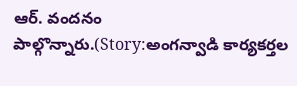ఆర్. వందనం పాల్గొన్నారు.(Story:అంగన్వాడి కార్యకర్తల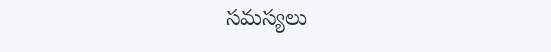సమస్యలు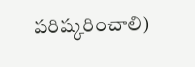పరిష్కరించాలి)